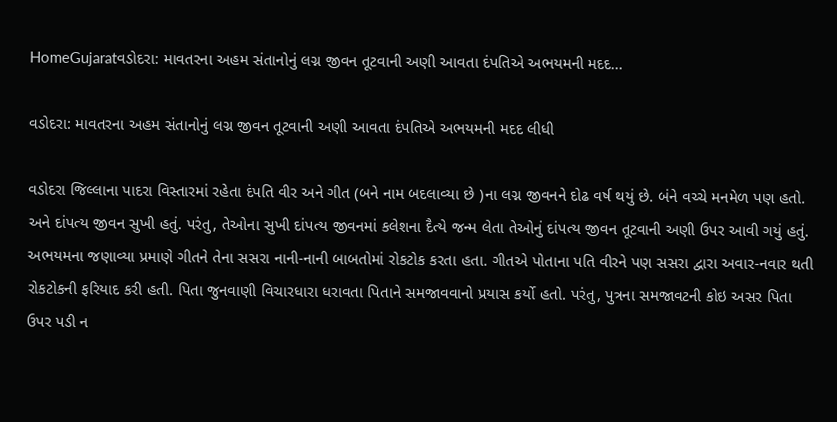HomeGujaratવડોદરા: માવતરના અહમ સંતાનોનું લગ્ન જીવન તૂટવાની અણી આવતા દંપતિએ અભયમની મદદ...

વડોદરા: માવતરના અહમ સંતાનોનું લગ્ન જીવન તૂટવાની અણી આવતા દંપતિએ અભયમની મદદ લીધી

વડોદરા જિલ્લાના પાદરા વિસ્તારમાં રહેતા દંપતિ વીર અને ગીત (બને નામ બદલાવ્યા છે )ના લગ્ન જીવનને દોઢ વર્ષ થયું છે. બંને વચ્ચે મનમેળ પણ હતો. અને દાંપત્ય જીવન સુખી હતું. પરંતુ, તેઓના સુખી દાંપત્ય જીવનમાં કલેશના દૈત્યે જન્મ લેતા તેઓનું દાંપત્ય જીવન તૂટવાની અણી ઉપર આવી ગયું હતું. અભયમના જણાવ્યા પ્રમાણે ગીતને તેના સસરા નાની-નાની બાબતોમાં રોકટોક કરતા હતા. ગીતએ પોતાના પતિ વીરને પણ સસરા દ્વારા અવાર-નવાર થતી રોકટોકની ફરિયાદ કરી હતી. પિતા જુનવાણી વિચારધારા ધરાવતા પિતાને સમજાવવાનો પ્રયાસ કર્યો હતો. પરંતુ, પુત્રના સમજાવટની કોઇ અસર પિતા ઉપર પડી ન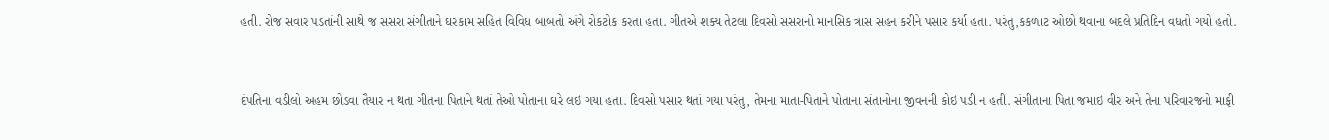હતી. રોજ સવાર પડતાંની સાથે જ સસરા સંગીતાને ઘરકામ સહિત વિવિધ બાબતો અંગે રોકટોક કરતા હતા. ગીતએ શક્ય તેટલા દિવસો સસરાનો માનસિક ત્રાસ સહન કરીને પસાર કર્યા હતા. પરંતુ,કકળાટ ઓછો થવાના બદલે પ્રતિદિન વધતો ગયો હતો.


દંપતિના વડીલો અહમ છોડવા તૈયાર ન થતા ગીતના પિતાને થતાં તેઓ પોતાના ઘરે લઇ ગયા હતા. દિવસો પસાર થતાં ગયા પરંતુ, તેમના માતા-પિતાને પોતાના સંતાનોના જીવનની કોઇ પડી ન હતી. સંગીતાના પિતા જમાઇ વીર અને તેના પરિવારજનો માફી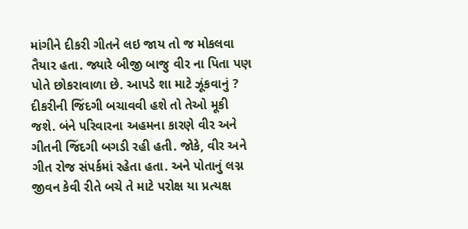માંગીને દીકરી ગીતને લઇ જાય તો જ મોકલવા તૈયાર હતા. જ્યારે બીજી બાજુ વીર ના પિતા પણ પોતે છોકરાવાળા છે. આપડે શા માટે ઝૂંકવાનું ? દીકરીની જિંદગી બચાવવી હશે તો તેઓ મૂકી જશે. બંને પરિવારના અહમના કારણે વીર અને ગીતની જિંદગી બગડી રહી હતી. જોકે, વીર અને ગીત રોજ સંપર્કમાં રહેતા હતા. અને પોતાનું લગ્ન જીવન કેવી રીતે બચે તે માટે પરોક્ષ યા પ્રત્યક્ષ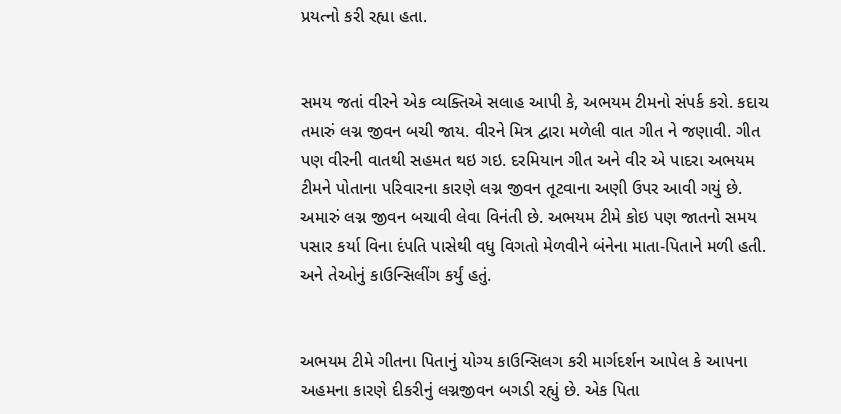પ્રયત્નો કરી રહ્યા હતા.


સમય જતાં વીરને એક વ્યક્તિએ સલાહ આપી કે, અભયમ ટીમનો સંપર્ક કરો. કદાચ તમારું લગ્ન જીવન બચી જાય. વીરને મિત્ર દ્વારા મળેલી વાત ગીત ને જણાવી. ગીત પણ વીરની વાતથી સહમત થઇ ગઇ. દરમિયાન ગીત અને વીર એ પાદરા અભયમ ટીમને પોતાના પરિવારના કારણે લગ્ન જીવન તૂટવાના અણી ઉપર આવી ગયું છે. અમારું લગ્ન જીવન બચાવી લેવા વિનંતી છે. અભયમ ટીમે કોઇ પણ જાતનો સમય પસાર કર્યા વિના દંપતિ પાસેથી વધુ વિગતો મેળવીને બંનેના માતા-પિતાને મળી હતી. અને તેઓનું કાઉન્સિલીંગ કર્યું હતું.


અભયમ ટીમે ગીતના પિતાનું યોગ્ય કાઉન્સિલગ કરી માર્ગદર્શન આપેલ કે આપના અહમના કારણે દીકરીનું લગ્નજીવન બગડી રહ્યું છે. એક પિતા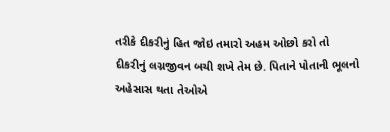તરીકે દીકરીનું હિત જોઇ તમારો અહમ ઓછો કરો તો દીકરીનું લગ્નજીવન બચી શખે તેમ છે. પિતાને પોતાની ભૂલનો અહેસાસ થતા તેઓએ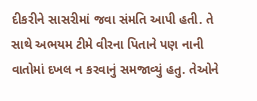દીકરીને સાસરીમાં જવા સંમતિ આપી હતી. તે સાથે અભયમ ટીમે વીરના પિતાને પણ નાની વાતોમાં દખલ ન કરવાનું સમજાવ્યું હતુ. તેઓને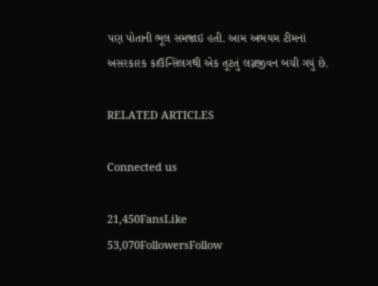પણ પોતાની ભૂલ સમજાઇ હતી. આમ અભયમ ટીમનાં અસરકારક કાઉન્સિલગથી એક તૂટતું લગ્નજીવન બચી ગયું છે.

RELATED ARTICLES

Connected us

21,450FansLike
53,070FollowersFollow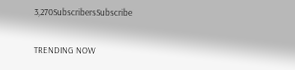3,270SubscribersSubscribe

TRENDING NOW